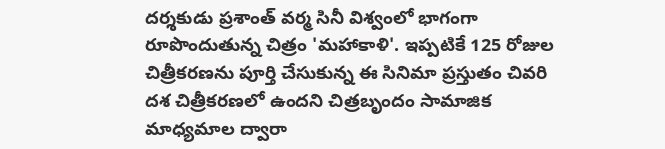దర్శకుడు ప్రశాంత్ వర్మ సినీ విశ్వంలో భాగంగా రూపొందుతున్న చిత్రం 'మహాకాళి'. ఇప్పటికే 125 రోజుల చిత్రీకరణను పూర్తి చేసుకున్న ఈ సినిమా ప్రస్తుతం చివరి దశ చిత్రీకరణలో ఉందని చిత్రబృందం సామాజిక మాధ్యమాల ద్వారా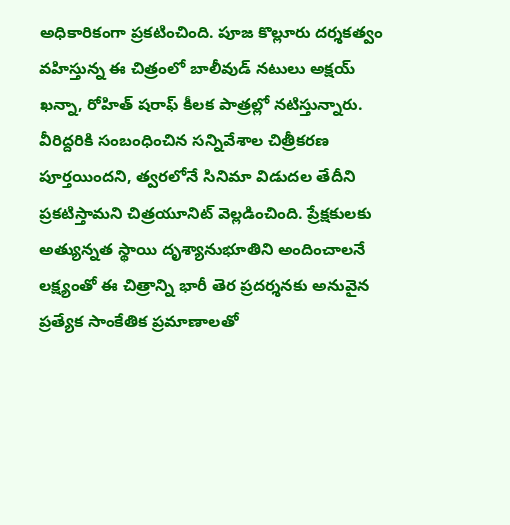అధికారికంగా ప్రకటించింది. పూజ కొల్లూరు దర్శకత్వం వహిస్తున్న ఈ చిత్రంలో బాలీవుడ్ నటులు అక్షయ్ ఖన్నా, రోహిత్ షరాఫ్ కీలక పాత్రల్లో నటిస్తున్నారు. వీరిద్దరికి సంబంధించిన సన్నివేశాల చిత్రీకరణ పూర్తయిందని, త్వరలోనే సినిమా విడుదల తేదీని ప్రకటిస్తామని చిత్రయూనిట్ వెల్లడించింది. ప్రేక్షకులకు అత్యున్నత స్థాయి దృశ్యానుభూతిని అందించాలనే లక్ష్యంతో ఈ చిత్రాన్ని భారీ తెర ప్రదర్శనకు అనువైన ప్రత్యేక సాంకేతిక ప్రమాణాలతో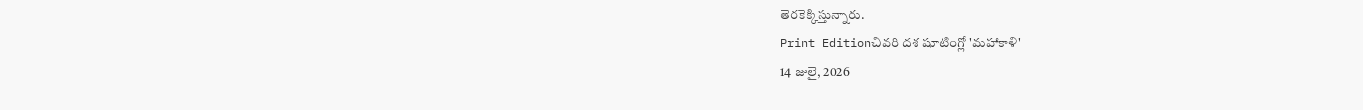తెరకెక్కిస్తున్నారు.
Print Editionచివరి దశ షూటింగ్లో 'మహాకాళి'
14 జులై, 2026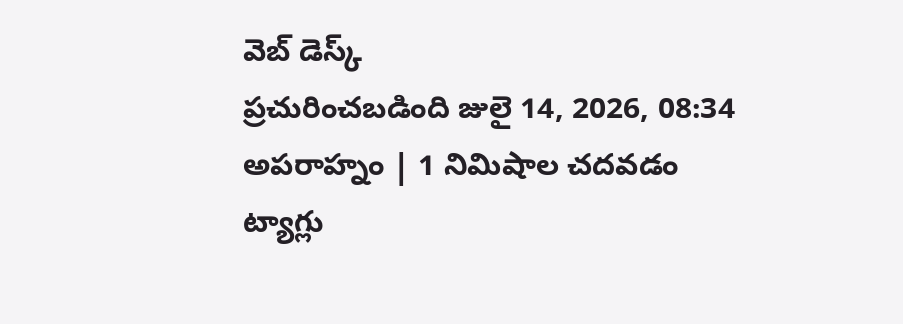వెబ్ డెస్క్
ప్రచురించబడింది జులై 14, 2026, 08:34 అపరాహ్నం | 1 నిమిషాల చదవడం
ట్యాగ్లు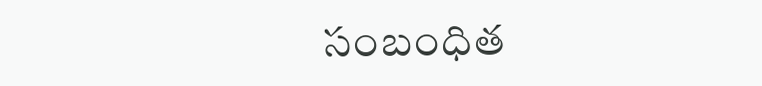సంబంధిత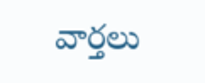వార్తలు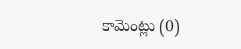కామెంట్లు (0)